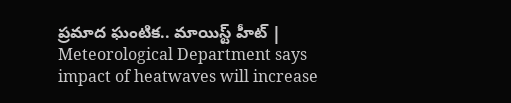ప్రమాద ఘంటిక.. మాయిస్ట్‌ హీట్‌ | Meteorological Department says impact of heatwaves will increase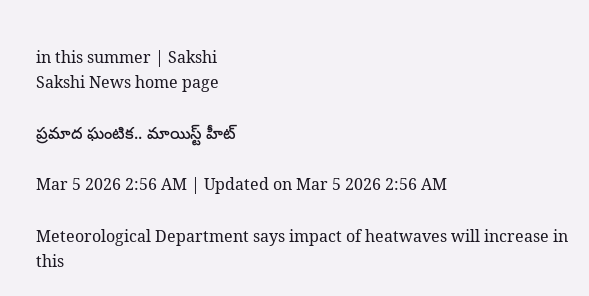in this summer | Sakshi
Sakshi News home page

ప్రమాద ఘంటిక.. మాయిస్ట్‌ హీట్‌

Mar 5 2026 2:56 AM | Updated on Mar 5 2026 2:56 AM

Meteorological Department says impact of heatwaves will increase in this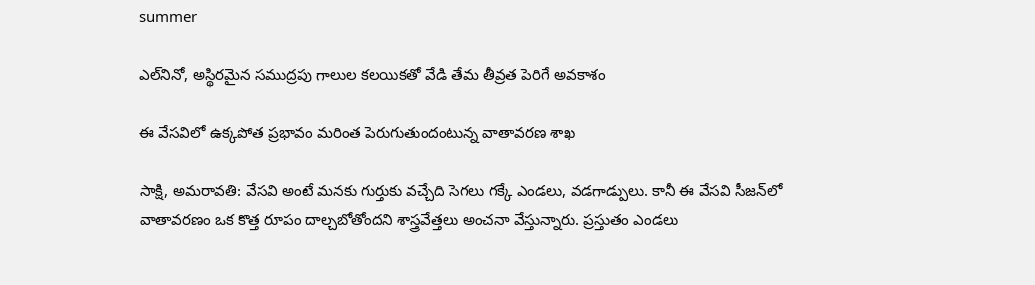summer

ఎల్‌నినో, అస్థిరమైన సముద్రపు గాలుల కలయికతో వేడి తేమ తీవ్రత పెరిగే అవకాశం

ఈ వేసవిలో ఉక్కపోత ప్రభావం మరింత పెరుగుతుందంటున్న వాతావరణ శాఖ

సాక్షి, అమరావతి: వేసవి అంటే మనకు గుర్తుకు వచ్చేది సెగలు గక్కే ఎండలు, వడగాడ్పులు. కానీ ఈ వేసవి సీజన్‌లో వాతావరణం ఒక కొత్త రూపం దాల్చబోతోందని శాస్త్రవేత్తలు అంచనా వేస్తున్నారు. ప్రస్తుతం ఎండలు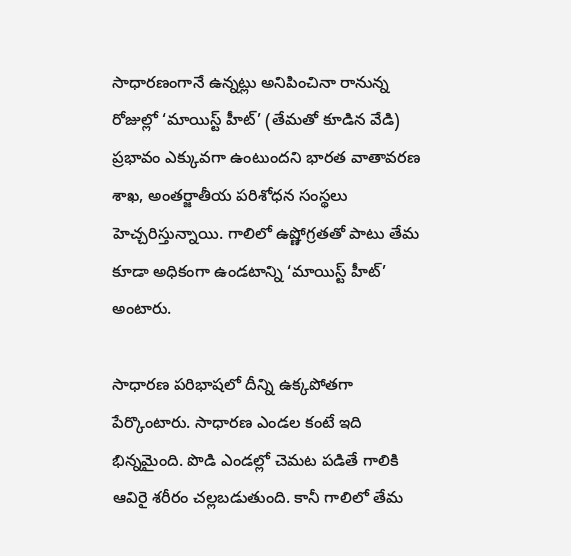సాధారణంగానే ఉన్నట్లు అనిపించినా రానున్న రోజుల్లో ‘మాయిస్ట్‌ హీట్‌’ (తేమతో కూడిన వేడి) ప్రభావం ఎక్కువగా ఉంటుందని భారత వాతావరణ శాఖ, అంతర్జాతీయ పరిశోధన సంస్థలు హెచ్చరిస్తున్నాయి. గాలిలో ఉష్ణోగ్రతతో పాటు తేమ కూడా అధికంగా ఉండటాన్ని ‘మాయిస్ట్‌ హీట్‌’ అంటారు.

సాధారణ పరిభాషలో దీన్ని ఉక్కపోతగా పేర్కొంటారు. సాధారణ ఎండల కంటే ఇది భిన్నమైంది. పొడి ఎండల్లో చెమట పడితే గాలికి ఆవిరై శరీరం చల్లబడుతుంది. కానీ గాలిలో తేమ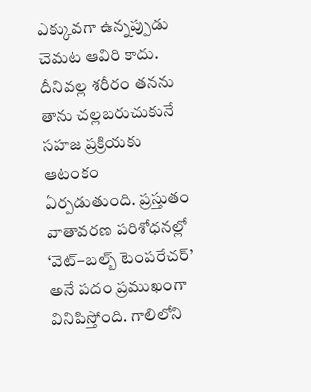ఎక్కువగా ఉన్నప్పుడు చెమట ఆవిరి కాదు. దీనివల్ల శరీరం తనను తాను చల్లబరుచుకునే సహజ ప్రక్రియకు ఆటంకం ఏర్పడుతుంది. ప్రస్తుతం వాతావరణ పరిశోధనల్లో ‘వెట్‌–బల్బ్‌ టెంపరేచర్‌’ అనే పదం ప్రముఖంగా వినిపిస్తోంది. గాలిలోని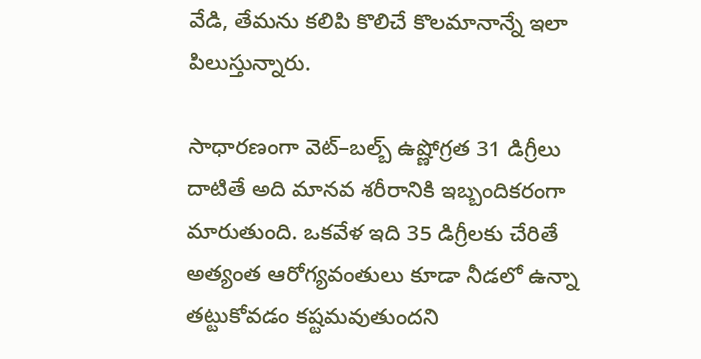వేడి, తేమను కలిపి కొలిచే కొలమానాన్నే ఇలా పిలుస్తున్నారు.

సాధారణంగా వెట్‌–బల్బ్‌ ఉష్ణోగ్రత 31 డిగ్రీలు దాటితే అది మానవ శరీరానికి ఇబ్బందికరంగా మారుతుంది. ఒకవేళ ఇది 35 డిగ్రీలకు చేరితే అత్యంత ఆరోగ్యవంతులు కూడా నీడలో ఉన్నా తట్టుకోవడం కష్టమవుతుందని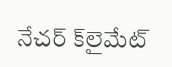నేచర్‌ క్‌లైమేట్‌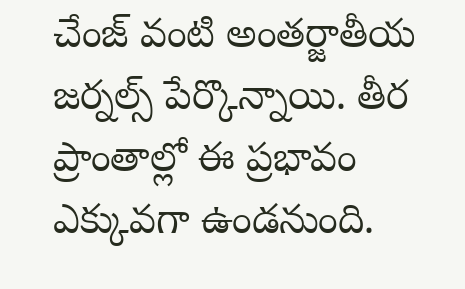చేంజ్‌ వంటి అంతర్జాతీయ జర్నల్స్‌ పేర్కొన్నాయి. తీర ప్రాంతాల్లో ఈ ప్రభావం ఎక్కువగా ఉండనుంది.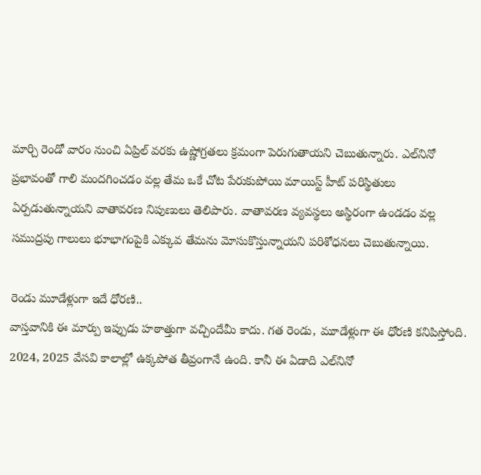మార్చి రెండో వారం నుంచి ఏప్రిల్‌ వరకు ఉష్ణోగ్రతలు క్రమంగా పెరుగుతాయని చెబుతున్నారు. ఎల్‌నినో ప్రభావంతో గాలి మందగించడం వల్ల తేమ ఒకే చోట పేరుకుపోయి మాయిస్ట్‌ హీట్‌ పరిస్థితులు ఏర్పడుతున్నాయని వాతావరణ నిపుణులు తెలిపారు. వాతావరణ వ్యవస్థలు అస్థిరంగా ఉండడం వల్ల సముద్రపు గాలులు భూభాగంపైకి ఎక్కువ తేమను మోసుకొస్తున్నాయని పరిశోధనలు చెబుతున్నాయి.

రెండు మూడేళ్లుగా ఇదే ధోరణి..
వాస్తవానికి ఈ మార్పు ఇప్పుడు హఠాత్తుగా వచ్చిందేమీ కాదు. గత రెండు, మూడేళ్లుగా ఈ ధోరణి కనిపిస్తోంది. 2024, 2025 వేసవి కాలాల్లో ఉక్కపోత తీవ్రంగానే ఉంది. కానీ ఈ ఏడాది ఎల్‌నినో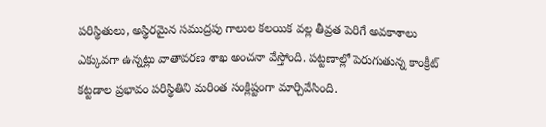పరిస్థితులు, అస్థిరమైన సముద్రపు గాలుల కలయిక వల్ల తీవ్రత పెరిగే అవకాశాలు ఎక్కువగా ఉన్నట్లు వాతావరణ శాఖ అంచనా వేస్తోంది. పట్టణాల్లో పెరుగుతున్న కాంక్రీట్‌ కట్టడాల ప్రభావం పరిస్థితిని మరింత సంక్లిష్టంగా మార్చివేసింది.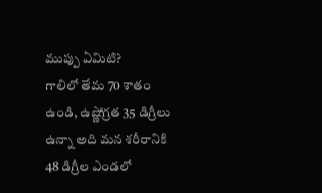ముప్పు ఏమిటి?
గాలిలో తేమ 70 శాతం ఉండి, ఉష్ణోగ్రత 35 డిగ్రీలు ఉన్నా అది మన శరీరానికి 48 డిగ్రీల ఎండలో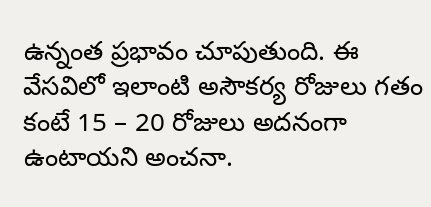ఉన్నంత ప్రభావం చూపుతుంది. ఈ వేసవిలో ఇలాంటి అసౌకర్య రోజులు గతం కంటే 15 – 20 రోజులు అదనంగా ఉంటాయని అంచనా.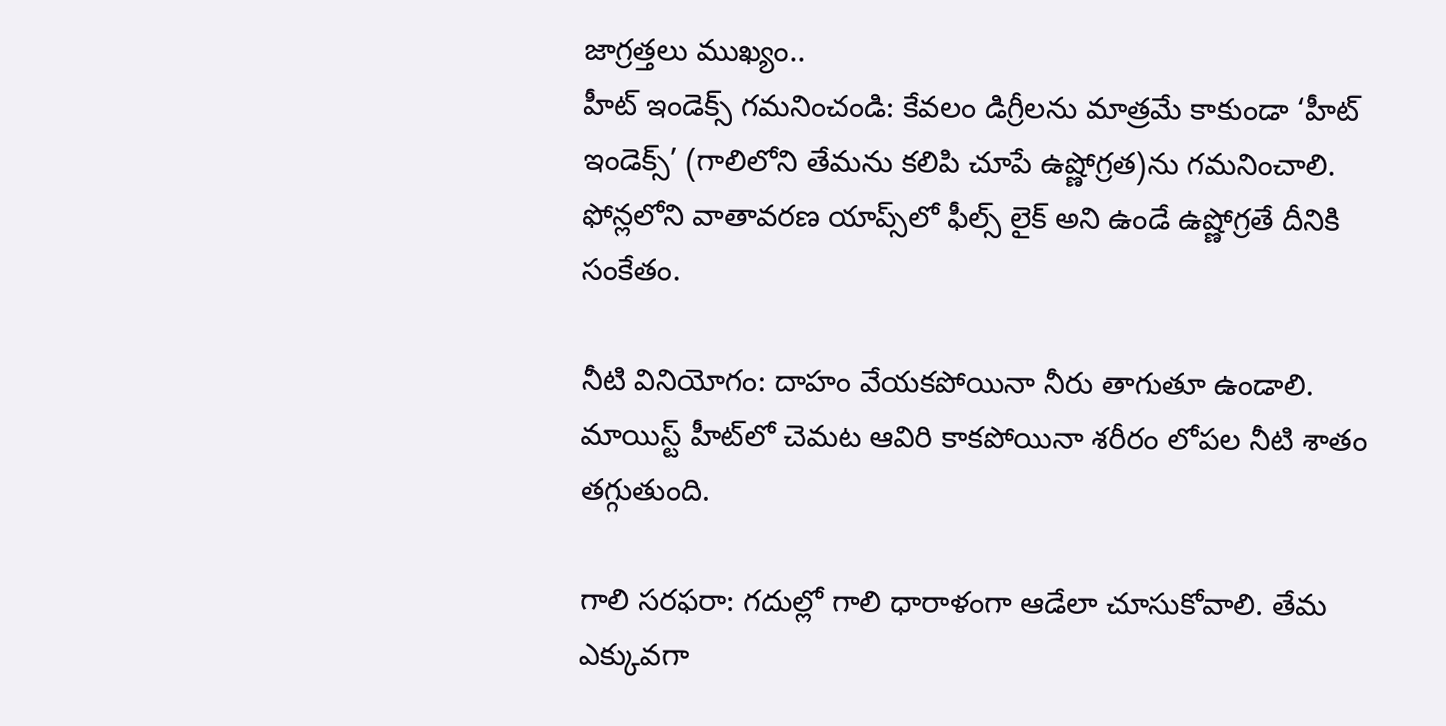జాగ్రత్తలు ముఖ్యం..
హీట్‌ ఇండెక్స్‌ గమనించండి: కేవలం డిగ్రీలను మాత్రమే కాకుండా ‘హీట్‌ ఇండెక్స్‌’ (గాలిలోని తేమను కలిపి చూపే ఉష్ణోగ్రత)ను గమనించాలి. ఫోన్లలోని వాతావరణ యాప్స్‌లో ఫీల్స్‌ లైక్‌ అని ఉండే ఉష్ణోగ్రతే దీనికి సంకేతం.

నీటి వినియోగం: దాహం వేయకపోయినా నీరు తాగుతూ ఉండాలి. మాయిస్ట్‌ హీట్‌లో చెమట ఆవిరి కాకపోయినా శరీరం లోపల నీటి శాతం తగ్గుతుంది.

గాలి సరఫరా: గదుల్లో గాలి ధారాళంగా ఆడేలా చూసుకోవాలి. తేమ ఎక్కువగా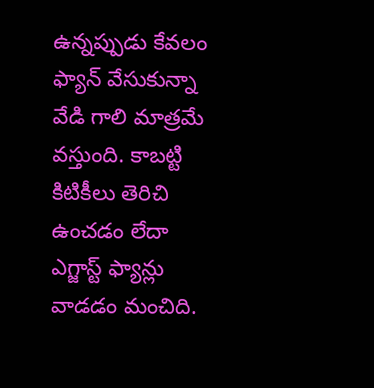ఉన్నప్పుడు కేవలం ఫ్యాన్‌ వేసుకున్నా వేడి గాలి మాత్రమే వస్తుంది. కాబట్టి కిటికీలు తెరిచి ఉంచడం లేదా ఎగ్జాస్ట్‌ ఫ్యాన్లు వాడడం మంచిది.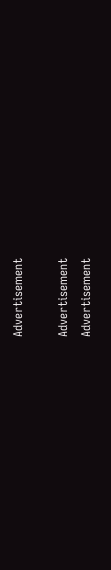Advertisement

Advertisement
Advertisement